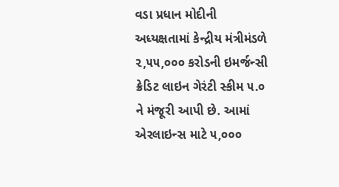વડા પ્રધાન મોદીની અધ્યક્ષતામાં કેન્દ્રીય મંત્રીમંડળે ૨,૫૫,૦૦૦ કરોડની ઇમર્જન્સી ક્રેડિટ લાઇન ગેરંટી સ્કીમ ૫.૦ ને મંજૂરી આપી છે. આમાં એરલાઇન્સ માટે ૫,૦૦૦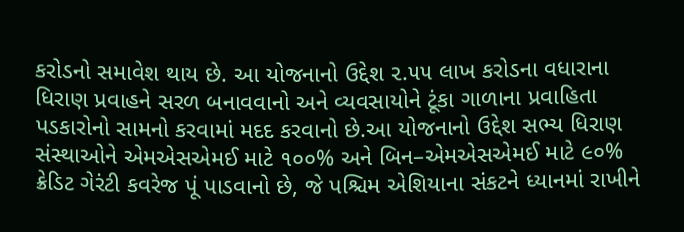કરોડનો સમાવેશ થાય છે. આ યોજનાનો ઉદ્દેશ ૨.૫૫ લાખ કરોડના વધારાના ધિરાણ પ્રવાહને સરળ બનાવવાનો અને વ્યવસાયોને ટૂંકા ગાળાના પ્રવાહિતા પડકારોનો સામનો કરવામાં મદદ કરવાનો છે.આ યોજનાનો ઉદ્દેશ સભ્ય ધિરાણ સંસ્થાઓને એમએસએમઈ માટે ૧૦૦% અને બિન–એમએસએમઈ માટે ૯૦% ક્રેડિટ ગેરંટી કવરેજ પૂં પાડવાનો છે, જે પશ્ચિમ એશિયાના સંકટને ધ્યાનમાં રાખીને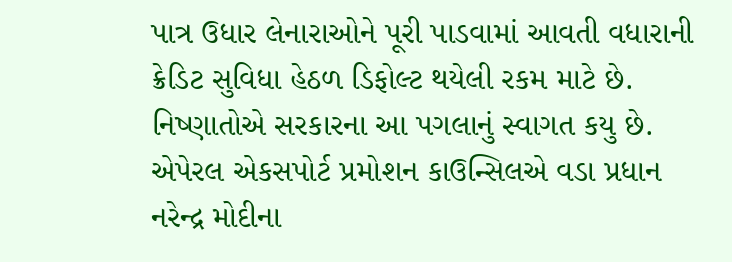પાત્ર ઉધાર લેનારાઓને પૂરી પાડવામાં આવતી વધારાની ક્રેડિટ સુવિધા હેઠળ ડિફોલ્ટ થયેલી રકમ માટે છે. નિષ્ણાતોએ સરકારના આ પગલાનું સ્વાગત કયુ છે. એપેરલ એકસપોર્ટ પ્રમોશન કાઉન્સિલએ વડા પ્રધાન નરેન્દ્ર મોદીના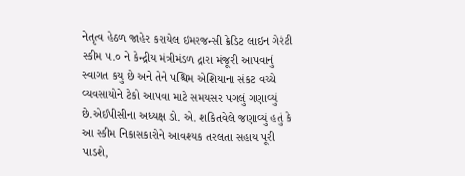નેતૃત્વ હેઠળ જાહેર કરાયેલ ઇમરજન્સી ક્રેડિટ લાઇન ગેરંટી સ્કીમ ૫.૦ ને કેન્દ્રીય મંત્રીમંડળ દ્રારા મંજૂરી આપવાનું સ્વાગત કયુ છે અને તેને પશ્ચિમ એશિયાના સંકટ વચ્ચે વ્યવસાયોને ટેકો આપવા માટે સમયસર પગલું ગણાવ્યું છે.એઈપીસીના અધ્યક્ષ ડો. એ. શકિતવેલે જણાવ્યું હતું કે આ સ્કીમ નિકાસકારોને આવશ્યક તરલતા સહાય પૂરી પાડશે,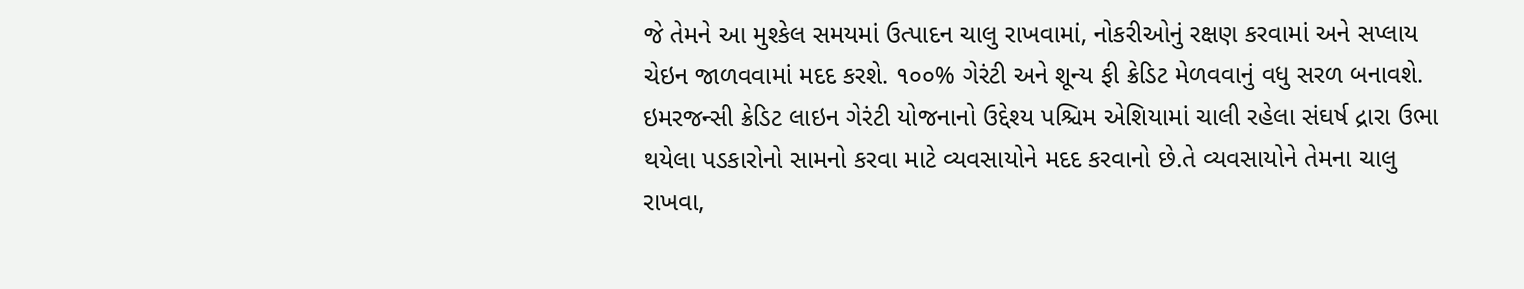જે તેમને આ મુશ્કેલ સમયમાં ઉત્પાદન ચાલુ રાખવામાં, નોકરીઓનું રક્ષણ કરવામાં અને સપ્લાય ચેઇન જાળવવામાં મદદ કરશે. ૧૦૦% ગેરંટી અને શૂન્ય ફી ક્રેડિટ મેળવવાનું વધુ સરળ બનાવશે. ઇમરજન્સી ક્રેડિટ લાઇન ગેરંટી યોજનાનો ઉદ્દેશ્ય પશ્ચિમ એશિયામાં ચાલી રહેલા સંઘર્ષ દ્રારા ઉભા થયેલા પડકારોનો સામનો કરવા માટે વ્યવસાયોને મદદ કરવાનો છે.તે વ્યવસાયોને તેમના ચાલુ રાખવા,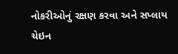નોકરીઓનું રક્ષણ કરવા અને સપ્લાય ચેઇન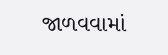જાળવવામાં